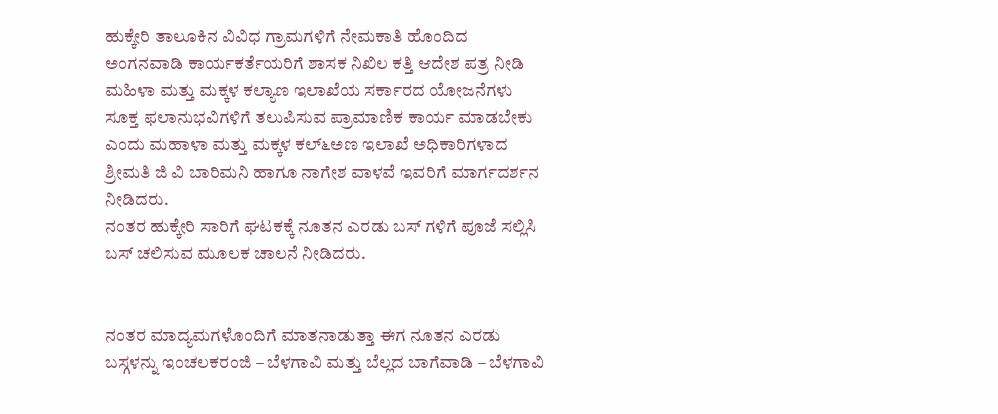ಹುಕ್ಕೇರಿ ತಾಲೂಕಿನ ವಿವಿಧ ಗ್ರಾಮಗಳಿಗೆ ನೇಮಕಾತಿ ಹೊಂದಿದ ಅಂಗನವಾಡಿ ಕಾರ್ಯಕರ್ತೆಯರಿಗೆ ಶಾಸಕ ನಿಖಿಲ ಕತ್ತಿ ಆದೇಶ ಪತ್ರ ನೀಡಿ ಮಹಿಳಾ ಮತ್ತು ಮಕ್ಕಳ ಕಲ್ಯಾಣ ಇಲಾಖೆಯ ಸರ್ಕಾರದ ಯೋಜನೆಗಳು ಸೂಕ್ತ ಫಲಾನುಭವಿಗಳಿಗೆ ತಲುಪಿಸುವ ಪ್ರಾಮಾಣಿಕ ಕಾರ್ಯ ಮಾಡಬೇಕು ಎಂದು ಮಹಾಳಾ ಮತ್ತು ಮಕ್ಕಳ ಕಲ್೬ಅಣ ಇಲಾಖೆ ಅಧಿಕಾರಿಗಳಾದ ಶ್ರೀಮತಿ ಜಿ ವಿ ಬಾರಿಮನಿ ಹಾಗೂ ನಾಗೇಶ ವಾಳವೆ ಇವರಿಗೆ ಮಾರ್ಗದರ್ಶನ ನೀಡಿದರು.
ನಂತರ ಹುಕ್ಕೇರಿ ಸಾರಿಗೆ ಘಟಕಕ್ಕೆ ನೂತನ ಎರಡು ಬಸ್ ಗಳಿಗೆ ಪೂಜೆ ಸಲ್ಲಿಸಿ ಬಸ್ ಚಲಿಸುವ ಮೂಲಕ ಚಾಲನೆ ನೀಡಿದರು.


ನಂತರ ಮಾದ್ಯಮಗಳೊಂದಿಗೆ ಮಾತನಾಡುತ್ತಾ ಈಗ ನೂತನ ಎರಡು ಬಸ್ಗಳನ್ನು ಇಂಚಲಕರಂಜಿ – ಬೆಳಗಾವಿ ಮತ್ತು ಬೆಲ್ಲದ ಬಾಗೆವಾಡಿ – ಬೆಳಗಾವಿ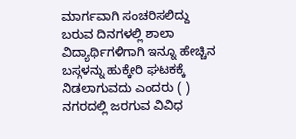ಮಾರ್ಗವಾಗಿ ಸಂಚರಿಸಲಿದ್ದು ಬರುವ ದಿನಗಳಲ್ಲಿ ಶಾಲಾ ವಿದ್ಯಾರ್ಥಿಗಳಿಗಾಗಿ ಇನ್ನೂ ಹೇಚ್ಚಿನ ಬಸ್ಗಳನ್ನು ಹುಕ್ಕೇರಿ ಘಟಕಕ್ಕೆ ನಿಡಲಾಗುವದು ಎಂದರು ( )
ನಗರದಲ್ಲಿ ಜರಗುವ ವಿವಿಧ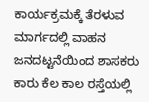ಕಾರ್ಯಕ್ರಮಕ್ಕೆ ತೆರಳುವ ಮಾರ್ಗದಲ್ಲಿ ವಾಹನ ಜನದಟ್ಟನೆಯಿಂದ ಶಾಸಕರು ಕಾರು ಕೆಲ ಕಾಲ ರಸ್ತೆಯಲ್ಲಿ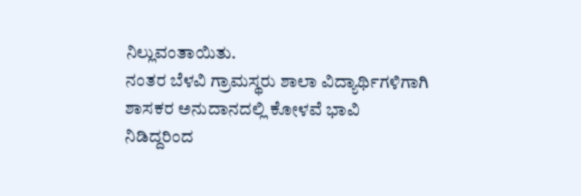ನಿಲ್ಲುವಂತಾಯಿತು.
ನಂತರ ಬೆಳವಿ ಗ್ರಾಮಸ್ಥರು ಶಾಲಾ ವಿದ್ಯಾರ್ಥಿಗಳಿಗಾಗಿ ಶಾಸಕರ ಅನುದಾನದಲ್ಲಿ ಕೋಳವೆ ಭಾವಿ ನಿಡಿದ್ದರಿಂದ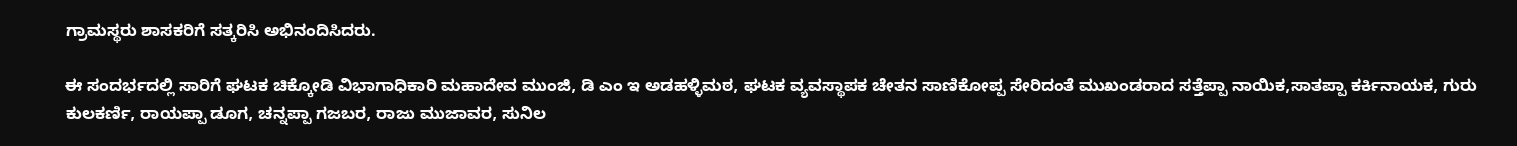ಗ್ರಾಮಸ್ಥರು ಶಾಸಕರಿಗೆ ಸತ್ಕರಿಸಿ ಅಭಿನಂದಿಸಿದರು.

ಈ ಸಂದರ್ಭದಲ್ಲಿ ಸಾರಿಗೆ ಘಟಕ ಚಿಕ್ಕೋಡಿ ವಿಭಾಗಾಧಿಕಾರಿ ಮಹಾದೇವ ಮುಂಜಿ, ಡಿ ಎಂ ಇ ಅಡಹಳ್ಳಿಮಠ, ಘಟಕ ವ್ಯವಸ್ಥಾಪಕ ಚೇತನ ಸಾಣಿಕೋಪ್ಪ ಸೇರಿದಂತೆ ಮುಖಂಡರಾದ ಸತ್ತೆಪ್ಪಾ ನಾಯಿಕ,ಸಾತಪ್ಪಾ ಕರ್ಕಿನಾಯಕ, ಗುರು ಕುಲಕರ್ಣಿ, ರಾಯಪ್ಪಾ ಡೂಗ, ಚನ್ನಪ್ಪಾ ಗಜಬರ, ರಾಜು ಮುಜಾವರ, ಸುನಿಲ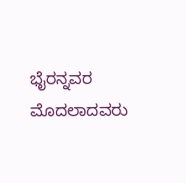ಭೈರನ್ನವರ ಮೊದಲಾದವರು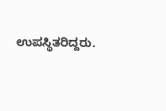ಉಪಸ್ಥಿತರಿದ್ದರು.